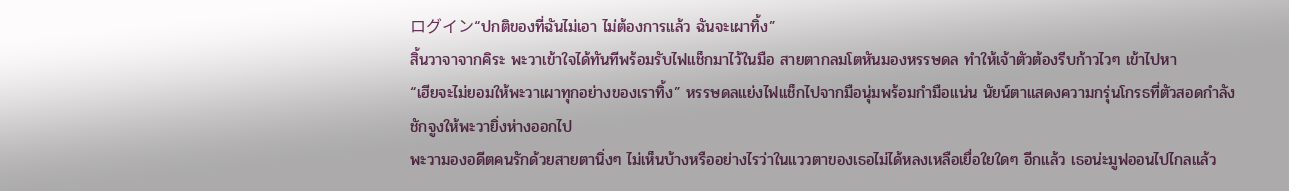ログイン“ปกติของที่ฉันไม่เอา ไม่ต้องการแล้ว ฉันจะเผาทิ้ง”
สิ้นวาจาจากคิระ พะวาเข้าใจได้ทันทีพร้อมรับไฟแช็กมาไว้ในมือ สายตากลมโตหันมองหรรษดล ทำให้เจ้าตัวต้องรีบก้าวไวๆ เข้าไปหา
“เฮียจะไม่ยอมให้พะวาเผาทุกอย่างของเราทิ้ง” หรรษดลแย่งไฟเเช็กไปจากมือนุ่มพร้อมกำมือแน่น นัยน์ตาแสดงความกรุ่นโกรธที่ตัวสอดกำลังชักจูงให้พะวายิ่งห่างออกไป
พะวามองอดีตคนรักด้วยสายตานิ่งๆ ไม่เห็นบ้างหรืออย่างไรว่าในแววตาของเธอไม่ได้หลงเหลือเยื่อใยใดๆ อีกแล้ว เธอน่ะมูฟออนไปไกลแล้ว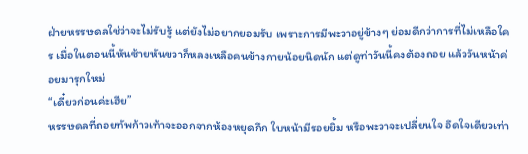ฝ่ายหรรษดลใช่ว่าจะไม่รับรู้ แต่ยังไม่อยากยอมรับ เพราะการมีพะวาอยู่ข้างๆ ย่อมดีกว่าการที่ไม่เหลือใคร เมื่อในตอนนี้หันซ้ายหันขวาก็หลงเหลือคนข้างกายน้อยนิดนัก แต่ดูท่าวันนี้คงต้องถอย แล้ววันหน้าค่อยมารุกใหม่
“เดี๋ยวก่อนค่ะเฮีย”
หรรษดลที่ถอยทัพก้าวเท้าจะออกจากห้องหยุดกึก ใบหน้ามีรอยยิ้ม หรือพะวาจะเปลี่ยนใจ อึดใจเดียวเท่า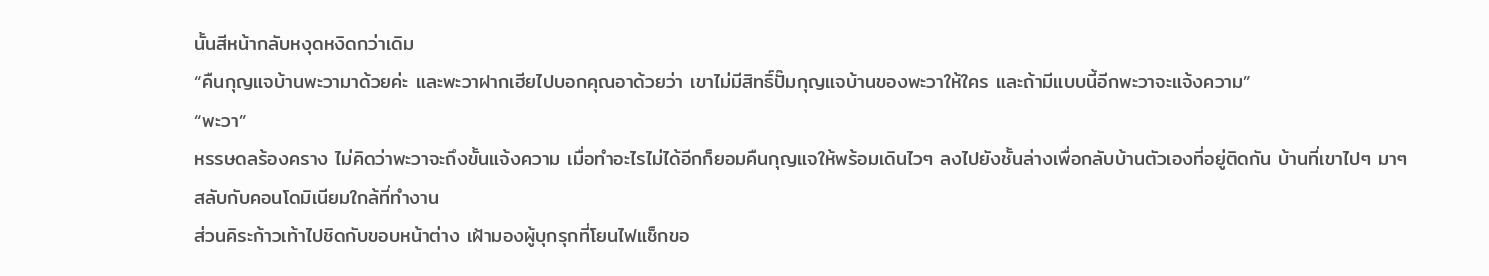นั้นสีหน้ากลับหงุดหงิดกว่าเดิม
“คืนกุญแจบ้านพะวามาด้วยค่ะ และพะวาฝากเฮียไปบอกคุณอาด้วยว่า เขาไม่มีสิทธิ์ปั๊มกุญแจบ้านของพะวาให้ใคร และถ้ามีแบบนี้อีกพะวาจะแจ้งความ”
“พะวา”
หรรษดลร้องคราง ไม่คิดว่าพะวาจะถึงขั้นแจ้งความ เมื่อทำอะไรไม่ได้อีกก็ยอมคืนกุญแจให้พร้อมเดินไวๆ ลงไปยังชั้นล่างเพื่อกลับบ้านตัวเองที่อยู่ติดกัน บ้านที่เขาไปๆ มาๆ สลับกับคอนโดมิเนียมใกล้ที่ทำงาน
ส่วนคิระก้าวเท้าไปชิดกับขอบหน้าต่าง เฝ้ามองผู้บุกรุกที่โยนไฟแช็กขอ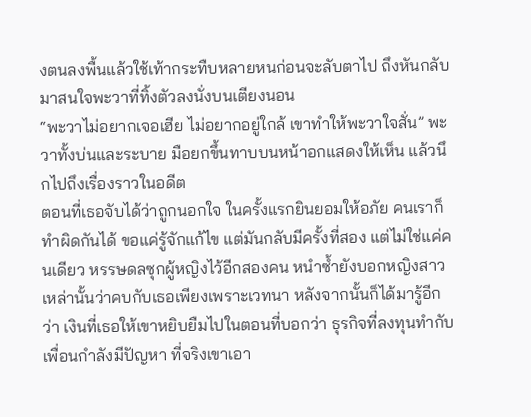งตนลงพื้นแล้วใช้เท้ากระทืบหลายหนก่อนจะลับตาไป ถึงหันกลับมาสนใจพะวาที่ทิ้งตัวลงนั่งบนเตียงนอน
“พะวาไม่อยากเจอเฮีย ไม่อยากอยู่ใกล้ เขาทำให้พะวาใจสั่น” พะวาทั้งบ่นและระบาย มือยกขึ้นทาบบนหน้าอกแสดงให้เห็น แล้วนึกไปถึงเรื่องราวในอดีต
ตอนที่เธอจับได้ว่าถูกนอกใจ ในครั้งแรกยินยอมให้อภัย คนเราก็ทำผิดกันได้ ขอแค่รู้จักแก้ไข แต่มันกลับมีครั้งที่สอง แต่ไม่ใช่แค่คนเดียว หรรษดลซุกผู้หญิงไว้อีกสองคน หนำซ้ำยังบอกหญิงสาวเหล่านั้นว่าคบกับเธอเพียงเพราะเวทนา หลังจากนั้นก็ได้มารู้อีกว่า เงินที่เธอให้เขาหยิบยืมไปในตอนที่บอกว่า ธุรกิจที่ลงทุนทำกับเพื่อนกำลังมีปัญหา ที่จริงเขาเอา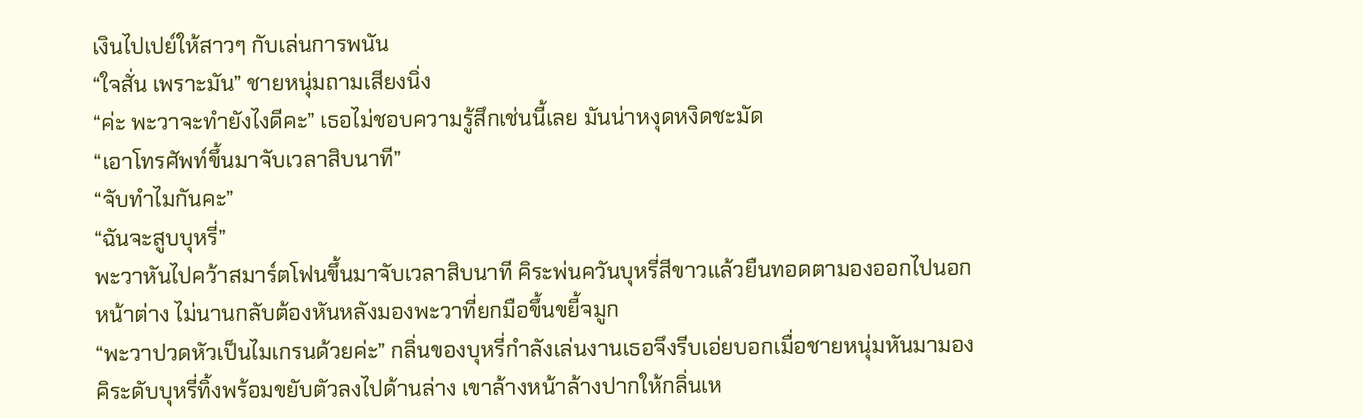เงินไปเปย์ให้สาวๆ กับเล่นการพนัน
“ใจสั่น เพราะมัน” ชายหนุ่มถามเสียงนิ่ง
“ค่ะ พะวาจะทำยังไงดีคะ” เธอไม่ชอบความรู้สึกเช่นนี้เลย มันน่าหงุดหงิดชะมัด
“เอาโทรศัพท์ขึ้นมาจับเวลาสิบนาที”
“จับทำไมกันคะ”
“ฉันจะสูบบุหรี่”
พะวาหันไปคว้าสมาร์ตโฟนขึ้นมาจับเวลาสิบนาที คิระพ่นควันบุหรี่สีขาวแล้วยืนทอดตามองออกไปนอกหน้าต่าง ไม่นานกลับต้องหันหลังมองพะวาที่ยกมือขึ้นขยี้จมูก
“พะวาปวดหัวเป็นไมเกรนด้วยค่ะ” กลิ่นของบุหรี่กำลังเล่นงานเธอจึงรีบเอ่ยบอกเมื่อชายหนุ่มหันมามอง
คิระดับบุหรี่ทิ้งพร้อมขยับตัวลงไปด้านล่าง เขาล้างหน้าล้างปากให้กลิ่นเห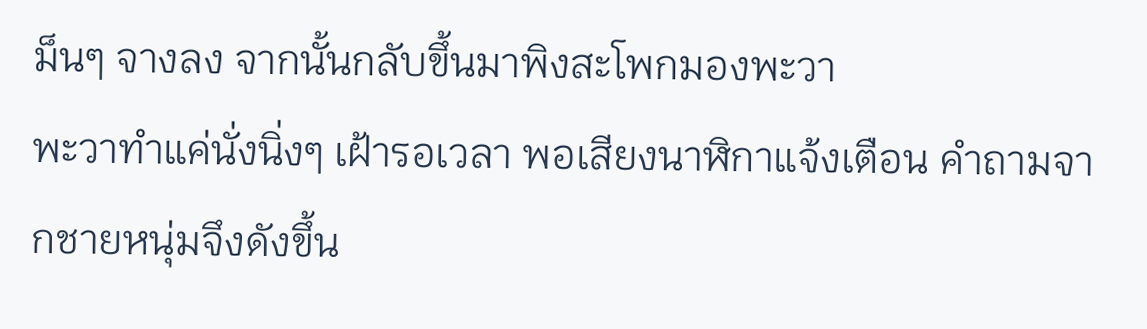ม็นๆ จางลง จากนั้นกลับขึ้นมาพิงสะโพกมองพะวา
พะวาทำแค่นั่งนิ่งๆ เฝ้ารอเวลา พอเสียงนาฬิกาแจ้งเตือน คำถามจากชายหนุ่มจึงดังขึ้น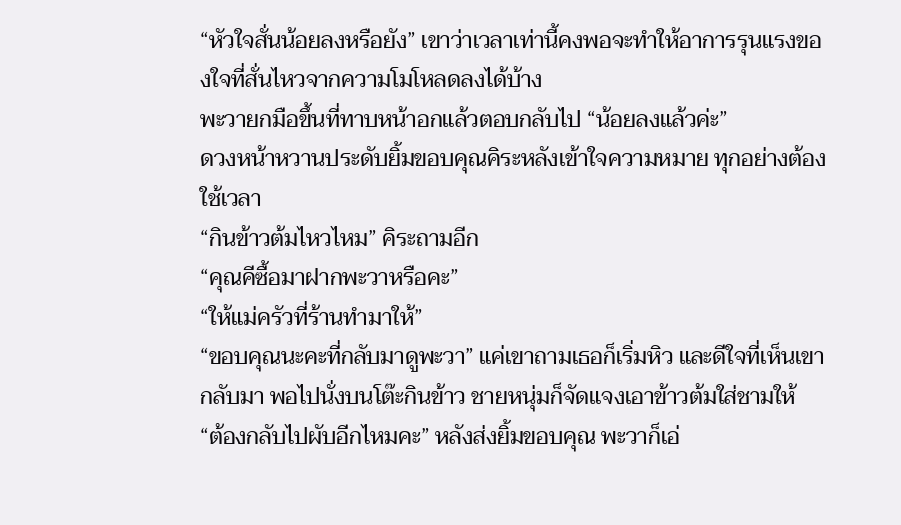“หัวใจสั่นน้อยลงหรือยัง” เขาว่าเวลาเท่านี้คงพอจะทำให้อาการรุนแรงของใจที่สั่นไหวจากความโมโหลดลงได้บ้าง
พะวายกมือขึ้นที่ทาบหน้าอกแล้วตอบกลับไป “น้อยลงแล้วค่ะ”
ดวงหน้าหวานประดับยิ้มขอบคุณคิระหลังเข้าใจความหมาย ทุกอย่างต้องใช้เวลา
“กินข้าวต้มไหวไหม” คิระถามอีก
“คุณคีซื้อมาฝากพะวาหรือคะ”
“ให้แม่ครัวที่ร้านทำมาให้”
“ขอบคุณนะคะที่กลับมาดูพะวา” แค่เขาถามเธอก็เริ่มหิว และดีใจที่เห็นเขากลับมา พอไปนั่งบนโต๊ะกินข้าว ชายหนุ่มก็จัดแจงเอาข้าวต้มใส่ชามให้
“ต้องกลับไปผับอีกไหมคะ” หลังส่งยิ้มขอบคุณ พะวาก็เอ่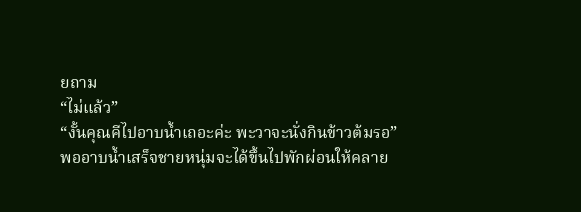ยถาม
“ไม่แล้ว”
“งั้นคุณคีไปอาบน้ำเถอะค่ะ พะวาจะนั่งกินข้าวต้มรอ”
พออาบน้ำเสร็จชายหนุ่มจะได้ขึ้นไปพักผ่อนให้คลาย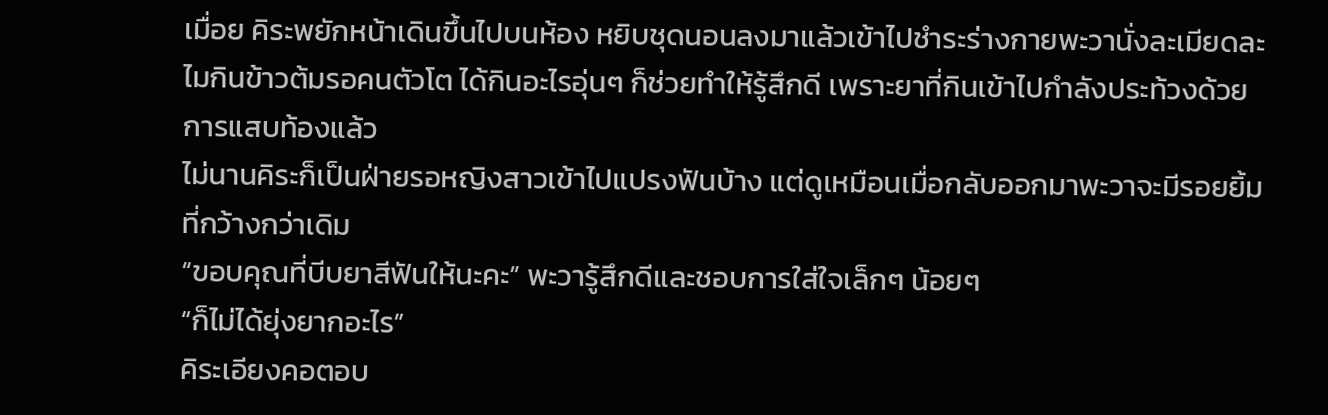เมื่อย คิระพยักหน้าเดินขึ้นไปบนห้อง หยิบชุดนอนลงมาแล้วเข้าไปชำระร่างกายพะวานั่งละเมียดละไมกินข้าวต้มรอคนตัวโต ได้กินอะไรอุ่นๆ ก็ช่วยทำให้รู้สึกดี เพราะยาที่กินเข้าไปกำลังประท้วงด้วยการแสบท้องแล้ว
ไม่นานคิระก็เป็นฝ่ายรอหญิงสาวเข้าไปแปรงฟันบ้าง แต่ดูเหมือนเมื่อกลับออกมาพะวาจะมีรอยยิ้มที่กว้างกว่าเดิม
“ขอบคุณที่บีบยาสีฟันให้นะคะ” พะวารู้สึกดีและชอบการใส่ใจเล็กๆ น้อยๆ
“ก็ไม่ได้ยุ่งยากอะไร”
คิระเอียงคอตอบ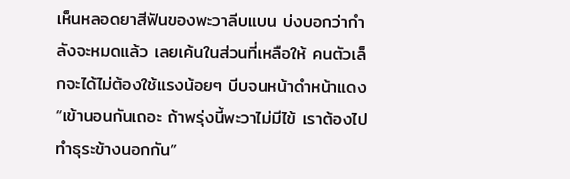เห็นหลอดยาสีฟันของพะวาลีบแบน บ่งบอกว่ากำลังจะหมดแล้ว เลยเค้นในส่วนที่เหลือให้ คนตัวเล็กจะได้ไม่ต้องใช้แรงน้อยๆ บีบจนหน้าดำหน้าแดง
“เข้านอนกันเถอะ ถ้าพรุ่งนี้พะวาไม่มีไข้ เราต้องไปทำธุระข้างนอกกัน”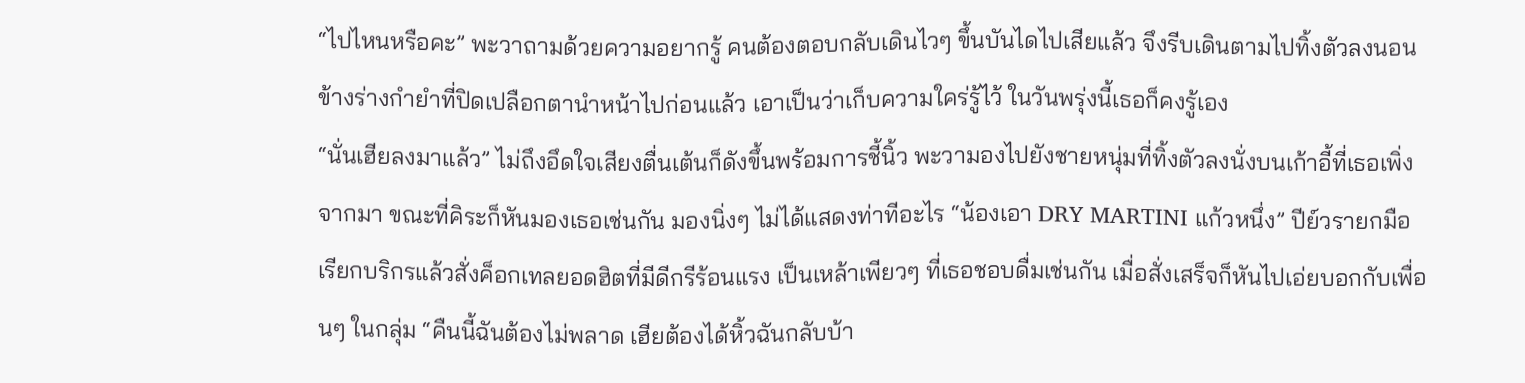“ไปไหนหรือคะ” พะวาถามด้วยความอยากรู้ คนต้องตอบกลับเดินไวๆ ขึ้นบันไดไปเสียแล้ว จึงรีบเดินตามไปทิ้งตัวลงนอนข้างร่างกำยำที่ปิดเปลือกตานำหน้าไปก่อนแล้ว เอาเป็นว่าเก็บความใคร่รู้ไว้ ในวันพรุ่งนี้เธอก็คงรู้เอง
“นั่นเฮียลงมาแล้ว” ไม่ถึงอึดใจเสียงตื่นเต้นก็ดังขึ้นพร้อมการชี้นิ้ว พะวามองไปยังชายหนุ่มที่ทิ้งตัวลงนั่งบนเก้าอี้ที่เธอเพิ่งจากมา ขณะที่คิระก็หันมองเธอเช่นกัน มองนิ่งๆ ไม่ได้แสดงท่าทีอะไร “น้องเอา DRY MARTINI แก้วหนึ่ง” ปีย์วรายกมือเรียกบริกรแล้วสั่งค็อกเทลยอดฮิตที่มีดีกรีร้อนแรง เป็นเหล้าเพียวๆ ที่เธอชอบดื่มเช่นกัน เมื่อสั่งเสร็จก็หันไปเอ่ยบอกกับเพื่อนๆ ในกลุ่ม “คืนนี้ฉันต้องไม่พลาด เฮียต้องได้หิ้วฉันกลับบ้า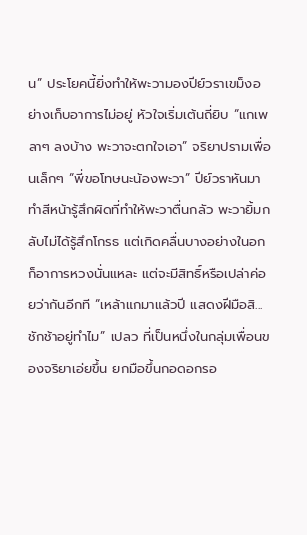น” ประโยคนี้ยิ่งทำให้พะวามองปีย์วราเขม็งอย่างเก็บอาการไม่อยู่ หัวใจเริ่มเต้นถี่ยิบ “แกเพลาๆ ลงบ้าง พะวาจะตกใจเอา” จริยาปรามเพื่อนเล็กๆ “พี่ขอโทษนะน้องพะวา” ปีย์วราหันมาทำสีหน้ารู้สึกผิดที่ทำให้พะวาตื่นกลัว พะวายิ้มกลับไม่ได้รู้สึกโกรธ แต่เกิดคลื่นบางอย่างในอก ก็อาการหวงนั่นแหละ แต่จะมีสิทธิ์หรือเปล่าค่อยว่ากันอีกที “เหล้าแกมาแล้วปี แสดงฝีมือสิ...ชักช้าอยู่ทำไม” เปลว ที่เป็นหนึ่งในกลุ่มเพื่อนของจริยาเอ่ยขึ้น ยกมือขึ้นกอดอกรอ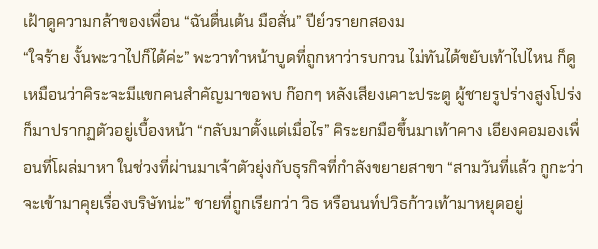เฝ้าดูความกล้าของเพื่อน “ฉันตื่นเต้น มือสั่น” ปีย์วรายกสองม
“ใจร้าย งั้นพะวาไปก็ได้ค่ะ” พะวาทำหน้าบูดที่ถูกหาว่ารบกวน ไม่ทันได้ขยับเท้าไปไหน ก็ดูเหมือนว่าคิระจะมีแขกคนสำคัญมาขอพบ ก๊อกๆ หลังเสียงเคาะประตู ผู้ชายรูปร่างสูงโปร่งก็มาปรากฏตัวอยู่เบื้องหน้า “กลับมาตั้งแต่เมื่อไร” คิระยกมือขึ้นมาเท้าคาง เอียงคอมองเพื่อนที่โผล่มาหา ในช่วงที่ผ่านมาเจ้าตัวยุ่งกับธุรกิจที่กำลังขยายสาขา “สามวันที่แล้ว กูกะว่าจะเข้ามาคุยเรื่องบริษัทน่ะ” ชายที่ถูกเรียกว่า วิธ หรือนนท์ปวิธก้าวเท้ามาหยุดอยู่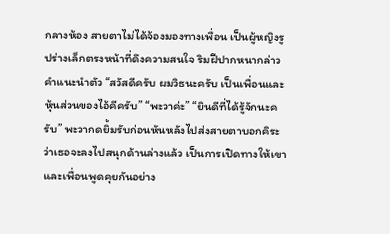กลางห้อง สายตาไม่ได้จ้องมองทางเพื่อน เป็นผู้หญิงรูปร่างเล็กตรงหน้าที่ดึงความสนใจ ริมฝีปากหนากล่าวคำแนะนำตัว “สวัสดีครับ ผมวิธนะครับ เป็นเพื่อนและหุ้นส่วนของไอ้คีครับ” “พะวาค่ะ” “ยินดีที่ได้รู้จักนะครับ” พะวากดยิ้มรับก่อนหันหลังไปส่งสายตาบอกคิระ ว่าเธอจะลงไปสนุกด้านล่างแล้ว เป็นการเปิดทางให้เขาและเพื่อนพูดคุยกันอย่าง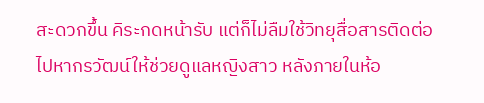สะดวกขึ้น คิระกดหน้ารับ แต่ก็ไม่ลืมใช้วิทยุสื่อสารติดต่อไปหากรวัฒน์ให้ช่วยดูแลหญิงสาว หลังภายในห้อ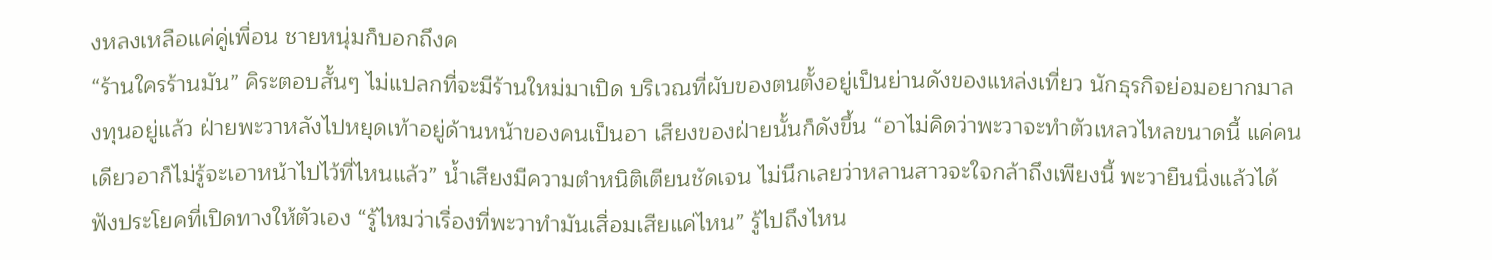งหลงเหลือแค่คู่เพื่อน ชายหนุ่มก็บอกถึงค
“ร้านใครร้านมัน” คิระตอบสั้นๆ ไม่แปลกที่จะมีร้านใหม่มาเปิด บริเวณที่ผับของตนตั้งอยู่เป็นย่านดังของแหล่งเที่ยว นักธุรกิจย่อมอยากมาลงทุนอยู่แล้ว ฝ่ายพะวาหลังไปหยุดเท้าอยู่ด้านหน้าของคนเป็นอา เสียงของฝ่ายนั้นก็ดังขึ้น “อาไม่คิดว่าพะวาจะทำตัวเหลวไหลขนาดนี้ แค่คนเดียวอาก็ไม่รู้จะเอาหน้าไปไว้ที่ไหนแล้ว” น้ำเสียงมีความตำหนิติเตียนชัดเจน ไม่นึกเลยว่าหลานสาวจะใจกล้าถึงเพียงนี้ พะวายืนนิ่งแล้วได้ฟังประโยคที่เปิดทางให้ตัวเอง “รู้ไหมว่าเรื่องที่พะวาทำมันเสื่อมเสียแค่ไหน” รู้ไปถึงไหน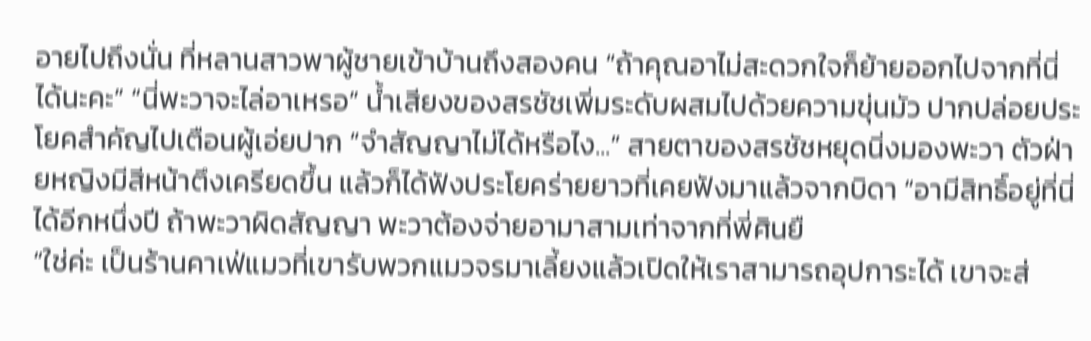อายไปถึงนั่น ที่หลานสาวพาผู้ชายเข้าบ้านถึงสองคน “ถ้าคุณอาไม่สะดวกใจก็ย้ายออกไปจากที่นี่ได้นะคะ” “นี่พะวาจะไล่อาเหรอ” น้ำเสียงของสรชัชเพิ่มระดับผสมไปด้วยความขุ่นมัว ปากปล่อยประโยคสำคัญไปเตือนผู้เอ่ยปาก “จำสัญญาไม่ได้หรือไง...” สายตาของสรชัชหยุดนิ่งมองพะวา ตัวฝ่ายหญิงมีสีหน้าตึงเครียดขึ้น แล้วก็ได้ฟังประโยคร่ายยาวที่เคยฟังมาแล้วจากบิดา “อามีสิทธิ์อยู่ที่นี่ได้อีกหนึ่งปี ถ้าพะวาผิดสัญญา พะวาต้องจ่ายอามาสามเท่าจากที่พี่ศินยื
“ใช่ค่ะ เป็นร้านคาเฟ่แมวที่เขารับพวกแมวจรมาเลี้ยงแล้วเปิดให้เราสามารถอุปการะได้ เขาจะส่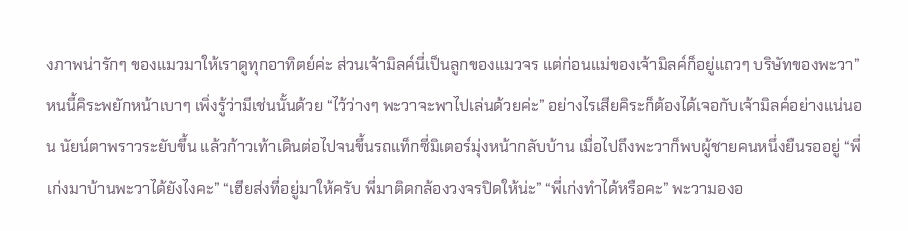งภาพน่ารักๆ ของแมวมาให้เราดูทุกอาทิตย์ค่ะ ส่วนเจ้ามิลค์นี่เป็นลูกของแมวจร แต่ก่อนแม่ของเจ้ามิลค์ก็อยู่แถวๆ บริษัทของพะวา” หนนี้คิระพยักหน้าเบาๆ เพิ่งรู้ว่ามีเช่นนั้นด้วย “ไว้ว่างๆ พะวาจะพาไปเล่นด้วยค่ะ” อย่างไรเสียคิระก็ต้องได้เจอกับเจ้ามิลค์อย่างแน่นอน นัยน์ตาพราวระยับขึ้น แล้วก้าวเท้าเดินต่อไปจนขึ้นรถแท็กซี่มิเตอร์มุ่งหน้ากลับบ้าน เมื่อไปถึงพะวาก็พบผู้ชายคนหนึ่งยืนรออยู่ “พี่เก่งมาบ้านพะวาได้ยังไงคะ” “เฮียส่งที่อยู่มาให้ครับ พี่มาติดกล้องวงจรปิดให้น่ะ” “พี่เก่งทำได้หรือคะ” พะวามองอ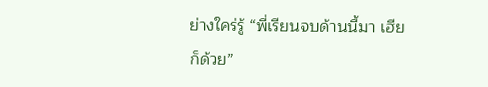ย่างใคร่รู้ “พี่เรียนจบด้านนี้มา เฮียก็ด้วย”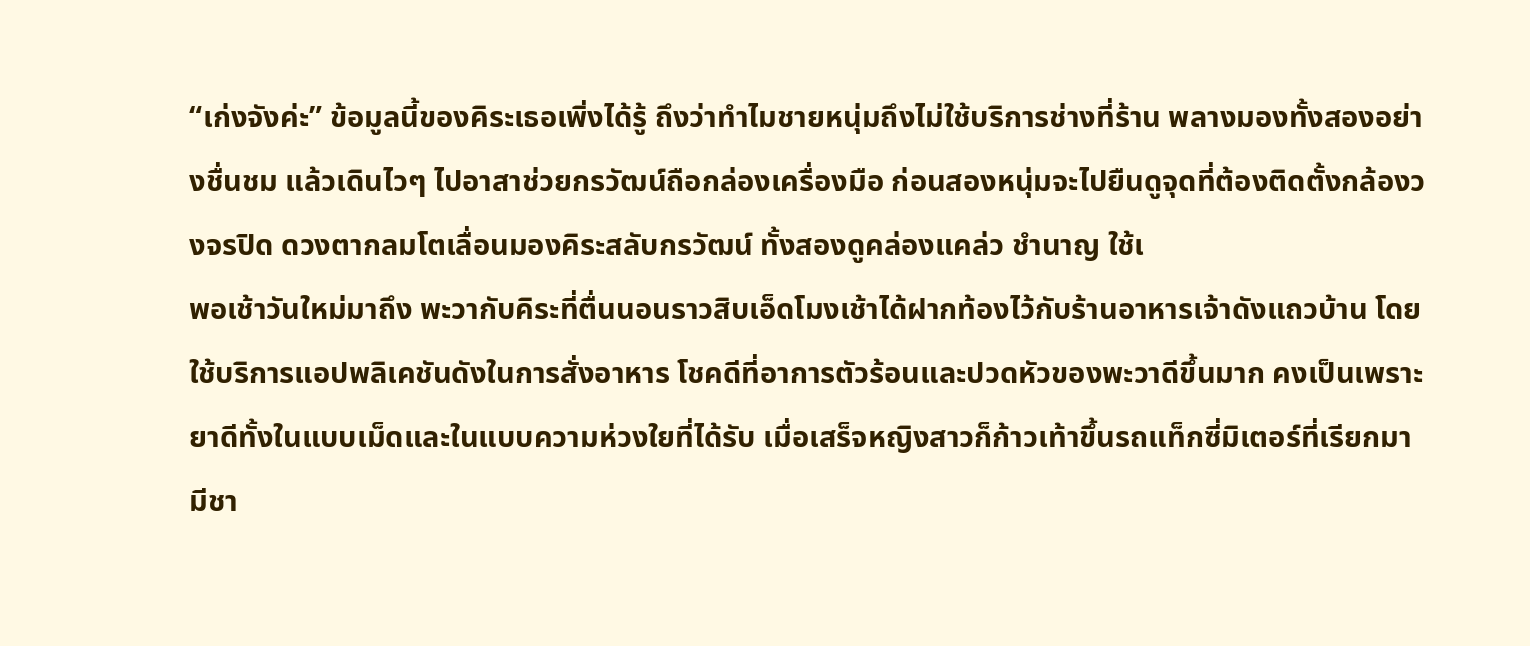“เก่งจังค่ะ” ข้อมูลนี้ของคิระเธอเพิ่งได้รู้ ถึงว่าทำไมชายหนุ่มถึงไม่ใช้บริการช่างที่ร้าน พลางมองทั้งสองอย่างชื่นชม แล้วเดินไวๆ ไปอาสาช่วยกรวัฒน์ถือกล่องเครื่องมือ ก่อนสองหนุ่มจะไปยืนดูจุดที่ต้องติดตั้งกล้องวงจรปิด ดวงตากลมโตเลื่อนมองคิระสลับกรวัฒน์ ทั้งสองดูคล่องแคล่ว ชำนาญ ใช้เ
พอเช้าวันใหม่มาถึง พะวากับคิระที่ตื่นนอนราวสิบเอ็ดโมงเช้าได้ฝากท้องไว้กับร้านอาหารเจ้าดังแถวบ้าน โดยใช้บริการแอปพลิเคชันดังในการสั่งอาหาร โชคดีที่อาการตัวร้อนและปวดหัวของพะวาดีขึ้นมาก คงเป็นเพราะยาดีทั้งในแบบเม็ดและในแบบความห่วงใยที่ได้รับ เมื่อเสร็จหญิงสาวก็ก้าวเท้าขึ้นรถแท็กซี่มิเตอร์ที่เรียกมา มีชา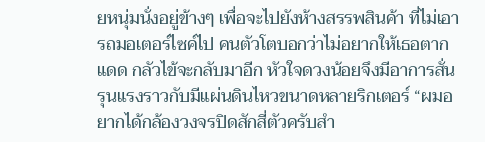ยหนุ่มนั่งอยู่ข้างๆ เพื่อจะไปยังห้างสรรพสินค้า ที่ไม่เอารถมอเตอร์ไซค์ไป คนตัวโตบอกว่าไม่อยากให้เธอตากแดด กลัวไข้จะกลับมาอีก หัวใจดวงน้อยจึงมีอาการสั่นรุนแรงราวกับมีแผ่นดินไหวขนาดหลายริกเตอร์ “ผมอยากได้กล้องวงจรปิดสักสี่ตัวครับสำ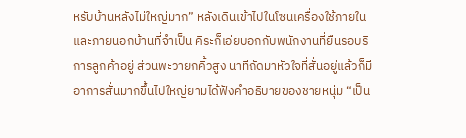หรับบ้านหลังไม่ใหญ่มาก” หลังเดินเข้าไปในโซนเครื่องใช้ภายในและภายนอกบ้านที่จำเป็น คิระก็เอ่ยบอกกับพนักงานที่ยืนรอบริการลูกค้าอยู่ ส่วนพะวายกคิ้วสูง นาทีถัดมาหัวใจที่สั่นอยู่แล้วก็มีอาการสั่นมากขึ้นไปใหญ่ยามได้ฟังคำอธิบายของชายหนุ่ม “เป็น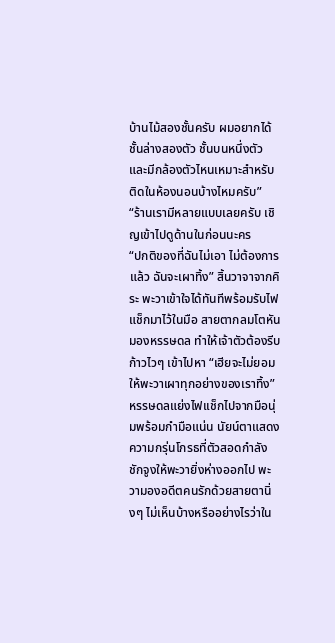บ้านไม้สองชั้นครับ ผมอยากได้ชั้นล่างสองตัว ชั้นบนหนึ่งตัว และมีกล้องตัวไหนเหมาะสำหรับติดในห้องนอนบ้างไหมครับ” “ร้านเรามีหลายแบบเลยครับ เชิญเข้าไปดูด้านในก่อนนะคร
“ปกติของที่ฉันไม่เอา ไม่ต้องการแล้ว ฉันจะเผาทิ้ง” สิ้นวาจาจากคิระ พะวาเข้าใจได้ทันทีพร้อมรับไฟแช็กมาไว้ในมือ สายตากลมโตหันมองหรรษดล ทำให้เจ้าตัวต้องรีบก้าวไวๆ เข้าไปหา “เฮียจะไม่ยอมให้พะวาเผาทุกอย่างของเราทิ้ง” หรรษดลแย่งไฟเเช็กไปจากมือนุ่มพร้อมกำมือแน่น นัยน์ตาแสดงความกรุ่นโกรธที่ตัวสอดกำลังชักจูงให้พะวายิ่งห่างออกไป พะวามองอดีตคนรักด้วยสายตานิ่งๆ ไม่เห็นบ้างหรืออย่างไรว่าใน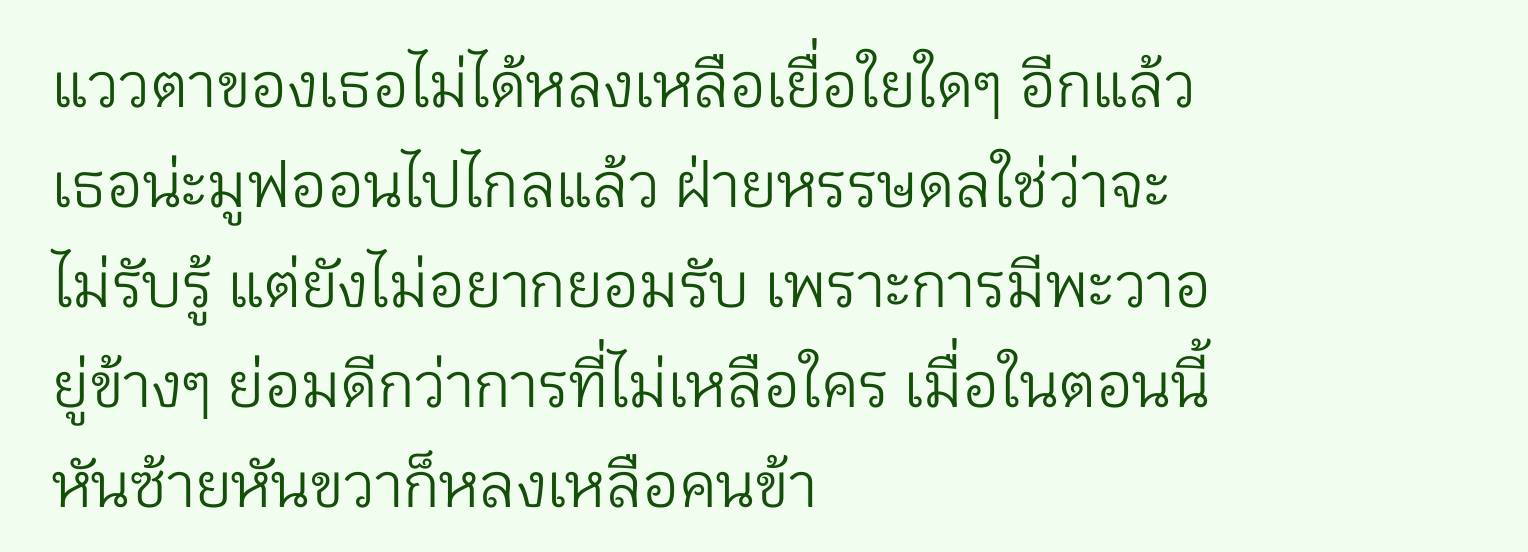แววตาของเธอไม่ได้หลงเหลือเยื่อใยใดๆ อีกแล้ว เธอน่ะมูฟออนไปไกลแล้ว ฝ่ายหรรษดลใช่ว่าจะไม่รับรู้ แต่ยังไม่อยากยอมรับ เพราะการมีพะวาอยู่ข้างๆ ย่อมดีกว่าการที่ไม่เหลือใคร เมื่อในตอนนี้หันซ้ายหันขวาก็หลงเหลือคนข้า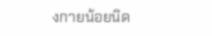งกายน้อยนิด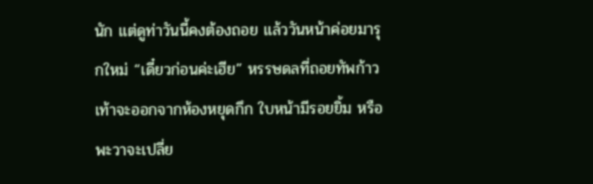นัก แต่ดูท่าวันนี้คงต้องถอย แล้ววันหน้าค่อยมารุกใหม่ “เดี๋ยวก่อนค่ะเฮีย” หรรษดลที่ถอยทัพก้าวเท้าจะออกจากห้องหยุดกึก ใบหน้ามีรอยยิ้ม หรือพะวาจะเปลี่ย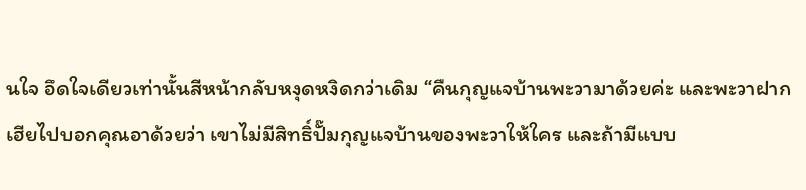นใจ อึดใจเดียวเท่านั้นสีหน้ากลับหงุดหงิดกว่าเดิม “คืนกุญแจบ้านพะวามาด้วยค่ะ และพะวาฝากเฮียไปบอกคุณอาด้วยว่า เขาไม่มีสิทธิ์ปั๊มกุญแจบ้านของพะวาให้ใคร และถ้ามีแบบ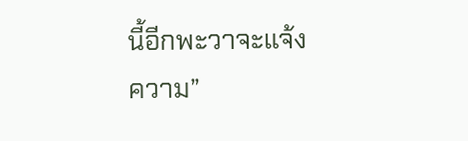นี้อีกพะวาจะแจ้งความ”